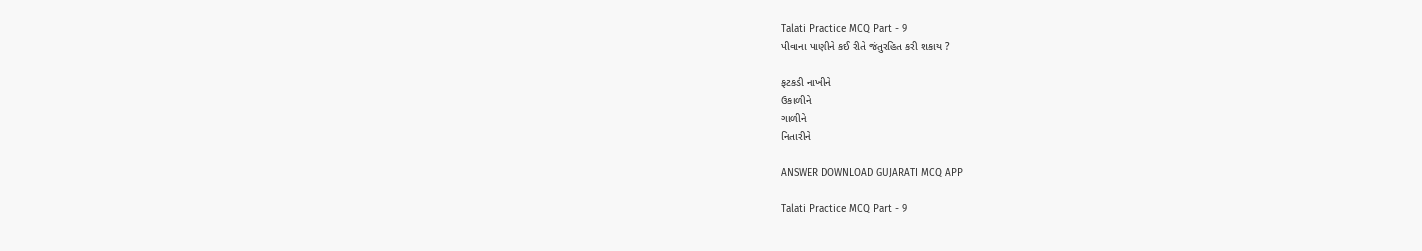Talati Practice MCQ Part - 9
પીવાના પાણીને કઈ રીતે જંતુરહિત કરી શકાય ?

ફટકડી નાખીને
ઉકાળીને
ગાળીને
નિતારીને

ANSWER DOWNLOAD GUJARATI MCQ APP

Talati Practice MCQ Part - 9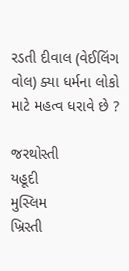રડતી દીવાલ (વેઈલિંગ વોલ) ક્યા ધર્મના લોકો માટે મહત્વ ધરાવે છે ?

જરથોસ્તી
યહૂદી
મુસ્લિમ
ખ્રિસ્તી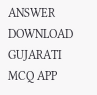ANSWER DOWNLOAD GUJARATI MCQ APP